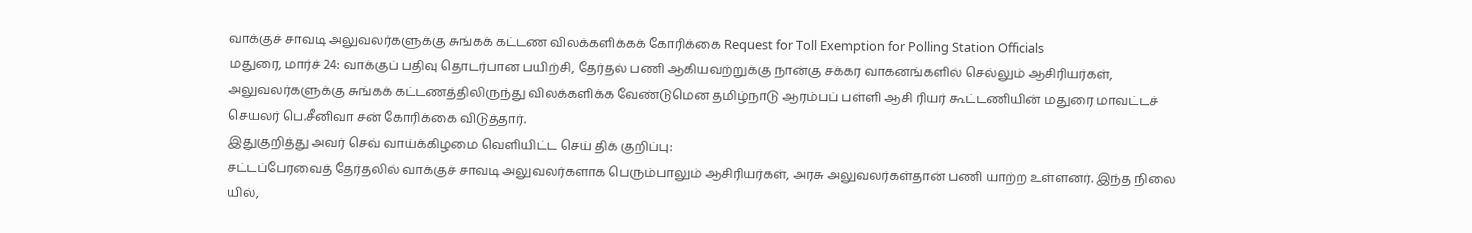வாக்குச் சாவடி அலுவலர்களுக்கு சுங்கக் கட்டண விலக்களிக்கக் கோரிக்கை Request for Toll Exemption for Polling Station Officials
மதுரை, மார்ச் 24: வாக்குப் பதிவு தொடர்பான பயிற்சி, தேர்தல் பணி ஆகியவற்றுக்கு நான்கு சக்கர வாகனங்களில் செல்லும் ஆசிரியர்கள், அலுவலர்களுக்கு சுங்கக் கட்டணத்திலிருந்து விலக்களிக்க வேண்டுமென தமிழ்நாடு ஆரம்பப் பள்ளி ஆசி ரியர் கூட்டணியின் மதுரை மாவட்டச் செயலர் பெ.சீனிவா சன் கோரிக்கை விடுத்தார்.
இதுகுறித்து அவர் செவ் வாய்க்கிழமை வெளியிட்ட செய் திக் குறிப்பு:
சட்டப்பேரவைத் தேர்தலில் வாக்குச் சாவடி அலுவலர்களாக பெரும்பாலும் ஆசிரியர்கள், அரசு அலுவலர்கள்தான் பணி யாற்ற உள்ளனர். இந்த நிலை யில்,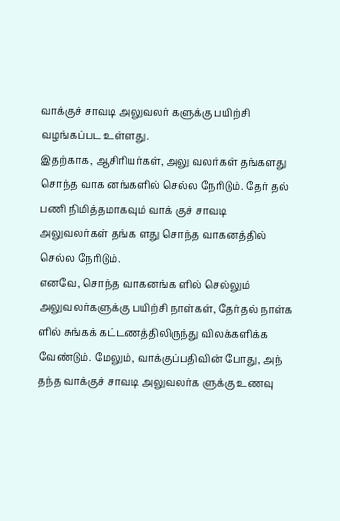வாக்குச் சாவடி அலுவலர் களுக்கு பயிற்சி வழங்கப்பட உள்ளது.
இதற்காக, ஆசிரியர்கள், அலு வலர்கள் தங்களது சொந்த வாக னங்களில் செல்ல நேரிடும். தேர் தல் பணி நிமித்தமாகவும் வாக் குச் சாவடி அலுவலர்கள் தங்க ளது சொந்த வாகனத்தில் செல்ல நேரிடும்.
எனவே, சொந்த வாகனங்க ளில் செல்லும் அலுவலர்களுக்கு பயிற்சி நாள்கள், தேர்தல் நாள்க ளில் சுங்கக் கட்டணத்திலிருந்து விலக்களிக்க வேண்டும். மேலும், வாக்குப்பதிவின் போது, அந் தந்த வாக்குச் சாவடி அலுவலர்க ளுக்கு உணவு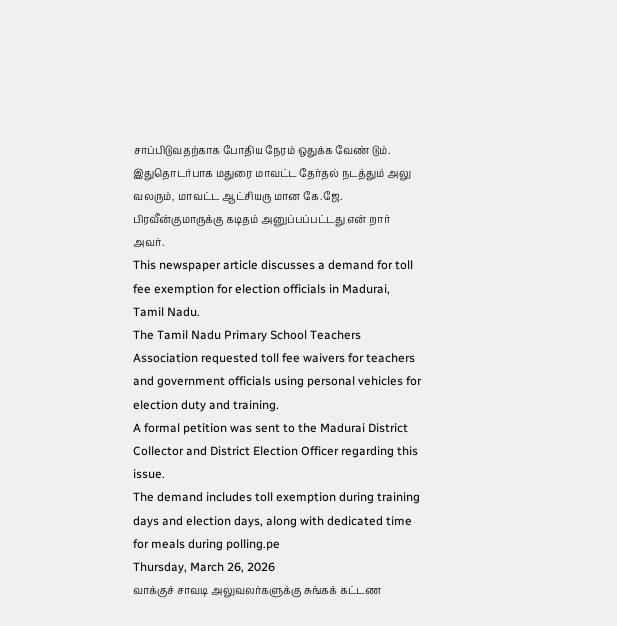சாப்பிடுவதற்காக போதிய நேரம் ஒதுக்க வேண் டும்.
இதுதொடர்பாக மதுரை மாவட்ட தேர்தல் நடத்தும் அலு வலரும், மாவட்ட ஆட்சியரு மான கே.ஜே. பிரவீன்குமாருக்கு கடிதம் அனுப்பப்பட்டது என் றார் அவர்.
This newspaper article discusses a demand for toll fee exemption for election officials in Madurai, Tamil Nadu.
The Tamil Nadu Primary School Teachers Association requested toll fee waivers for teachers and government officials using personal vehicles for election duty and training.
A formal petition was sent to the Madurai District Collector and District Election Officer regarding this issue.
The demand includes toll exemption during training days and election days, along with dedicated time for meals during polling.pe
Thursday, March 26, 2026
வாக்குச் சாவடி அலுவலர்களுக்கு சுங்கக் கட்டண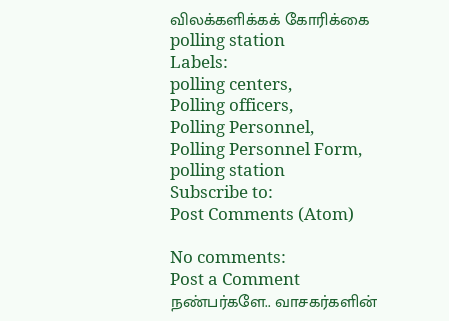விலக்களிக்கக் கோரிக்கை
polling station
Labels:
polling centers,
Polling officers,
Polling Personnel,
Polling Personnel Form,
polling station
Subscribe to:
Post Comments (Atom)

No comments:
Post a Comment
நண்பர்களே.. வாசகர்களின்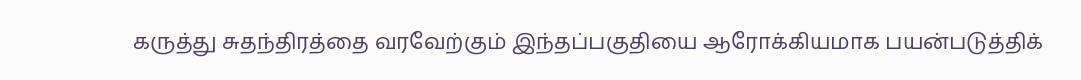கருத்து சுதந்திரத்தை வரவேற்கும் இந்தப்பகுதியை ஆரோக்கியமாக பயன்படுத்திக்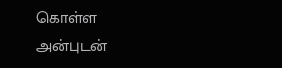கொள்ள அன்புடன்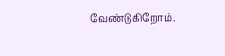வேண்டுகிறோம்.